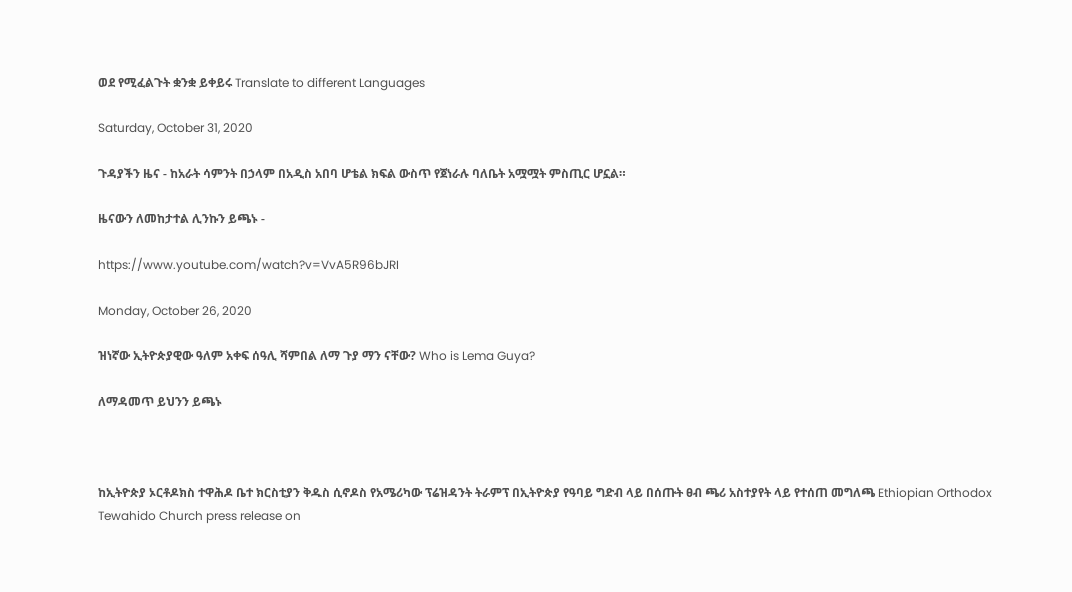ወደ የሚፈልጉት ቋንቋ ይቀይሩ Translate to different Languages

Saturday, October 31, 2020

ጉዳያችን ዜና - ከአራት ሳምንት በኃላም በአዲስ አበባ ሆቴል ክፍል ውስጥ የጀነራሉ ባለቤት አሟሟት ምስጢር ሆኗል።

ዜናውን ለመከታተል ሊንኩን ይጫኑ -

https://www.youtube.com/watch?v=VvA5R96bJRI

Monday, October 26, 2020

ዝነኛው ኢትዮጵያዊው ዓለም አቀፍ ሰዓሊ ሻምበል ለማ ጉያ ማን ናቸው? Who is Lema Guya?

ለማዳመጥ ይህንን ይጫኑ



ከኢትዮጵያ ኦርቶዶክስ ተዋሕዶ ቤተ ክርስቲያን ቅዱስ ሲኖዶስ የአሜሪካው ፕሬዝዳንት ትራምፕ በኢትዮጵያ የዓባይ ግድብ ላይ በሰጡት ፀብ ጫሪ አስተያየት ላይ የተሰጠ መግለጫ Ethiopian Orthodox Tewahido Church press release on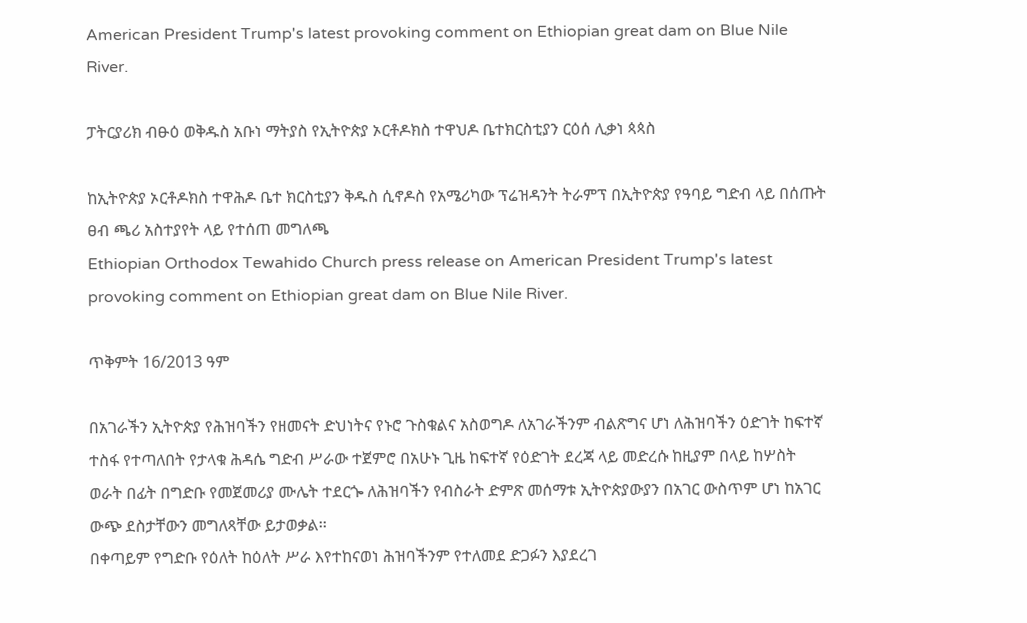American President Trump's latest provoking comment on Ethiopian great dam on Blue Nile River.

ፓትርያሪክ ብፁዕ ወቅዱስ አቡነ ማትያስ የኢትዮጵያ ኦርቶዶክስ ተዋህዶ ቤተክርስቲያን ርዕሰ ሊቃነ ጳጳስ

ከኢትዮጵያ ኦርቶዶክስ ተዋሕዶ ቤተ ክርስቲያን ቅዱስ ሲኖዶስ የአሜሪካው ፕሬዝዳንት ትራምፕ በኢትዮጵያ የዓባይ ግድብ ላይ በሰጡት ፀብ ጫሪ አስተያየት ላይ የተሰጠ መግለጫ
Ethiopian Orthodox Tewahido Church press release on American President Trump's latest provoking comment on Ethiopian great dam on Blue Nile River.

ጥቅምት 16/2013 ዓም

በአገራችን ኢትዮጵያ የሕዝባችን የዘመናት ድህነትና የኑሮ ጉስቁልና አስወግዶ ለአገራችንም ብልጽግና ሆነ ለሕዝባችን ዕድገት ከፍተኛ ተስፋ የተጣለበት የታላቁ ሕዳሴ ግድብ ሥራው ተጀምሮ በአሁኑ ጊዜ ከፍተኛ የዕድገት ደረጃ ላይ መድረሱ ከዚያም በላይ ከሦስት ወራት በፊት በግድቡ የመጀመሪያ ሙሌት ተደርጐ ለሕዝባችን የብስራት ድምጽ መሰማቱ ኢትዮጵያውያን በአገር ውስጥም ሆነ ከአገር ውጭ ደስታቸውን መግለጻቸው ይታወቃል፡፡
በቀጣይም የግድቡ የዕለት ከዕለት ሥራ እየተከናወነ ሕዝባችንም የተለመደ ድጋፉን እያደረገ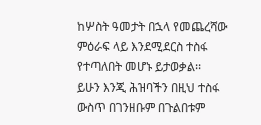ከሦስት ዓመታት በኋላ የመጨረሻው ምዕራፍ ላይ እንደሚደርስ ተስፋ የተጣለበት መሆኑ ይታወቃል፡፡
ይሁን እንጂ ሕዝባችን በዚህ ተስፋ ውስጥ በገንዘቡም በጉልበቱም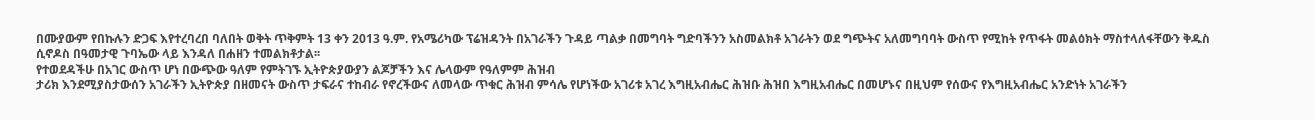በሙያውም የበኩሉን ድጋፍ እየተረባረበ ባለበት ወቅት ጥቅምት 13 ቀን 2013 ዓ.ም. የአሜሪካው ፕሬዝዳንት በአገራችን ጉዳይ ጣልቃ በመግባት ግድባችንን አስመልክቶ አገራትን ወደ ግጭትና አለመግባባት ውስጥ የሚከት የጥፋት መልዕክት ማስተላለፋቸውን ቅዱስ ሲኖዶስ በዓመታዊ ጉባኤው ላይ እንዳለ በሐዘን ተመልክቶታል፡፡
የተወደዳችሁ በአገር ውስጥ ሆነ በውጭው ዓለም የምትገኙ ኢትዮጵያውያን ልጆቻችን እና ሌላውም የዓለምም ሕዝብ
ታሪክ እንደሚያስታውሰን አገራችን ኢትዮጵያ በዘመናት ውስጥ ታፍራና ተከብራ የኖረችውና ለመላው ጥቁር ሕዝብ ምሳሌ የሆነችው አገሪቱ አገረ እግዚአብሔር ሕዝቡ ሕዝበ እግዚአብሔር በመሆኑና በዚህም የሰውና የእግዚአብሔር አንድነት አገራችን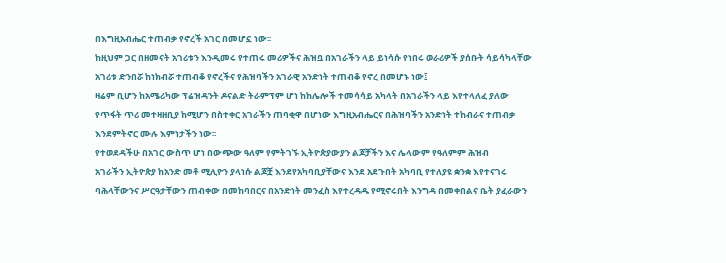በእግዚአብሔር ተጠብቃ የኖረች አገር በመሆኗ ነው፡፡
ከዚህም ጋር በዘመናት አገሪቱን እንዲመሩ የተጠሩ መሪዎችና ሕዝቧ በአገራችን ላይ ይነሳሱ የነበሩ ወራሪዎች ያሰቡት ሳይሳካላቸው አገሪቱ ድንበሯ ከነክብሯ ተጠብቆ የኖረችና የሕዝባችን አገራዊ አንድነት ተጠብቆ የኖረ በመሆኑ ነው፤
ዛሬም ቢሆን ከአሜሪካው ፕሬዝዳንት ዶናልድ ትራምፕም ሆነ ከከሌሎች ተመሳሳይ አካላት በአገራችን ላይ እየተላለፈ ያለው የጥፋት ጥሪ መተዛዘቢያ ከሚሆን በስተቀር አገራችን ጠባቂዋ በሆነው እግዚአብሔርና በሕዝባችን አንድነት ተከብራና ተጠብቃ እንደምትኖር ሙሉ እምነታችን ነው፡፡
የተወደዳችሁ በአገር ውስጥ ሆነ በውጭው ዓለም የምትገኙ ኢትዮጵያውያን ልጆቻችን እና ሌላውም የዓለምም ሕዝብ
አገራችን ኢትዮጵያ ከአንድ መቶ ሚሊዮን ያላነሱ ልጆቿ እንደየአካባቢያቸውና እንደ አደጉበት አካባቢ የተለያዩ ቋንቋ እየተናገሩ ባሕላቸውንና ሥርዓታቸውን ጠብቀው በመከባበርና በአንድነት መንፈስ እየተረዳዱ የሚኖሩበት እንግዳ በመቀበልና ቤት ያፈራውን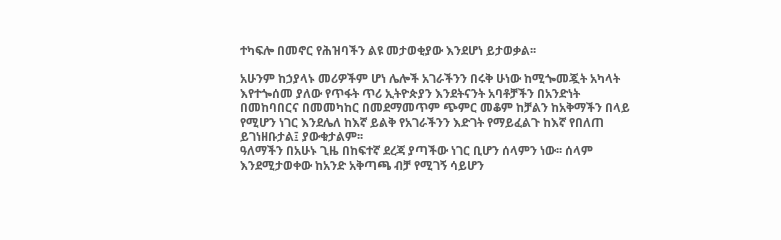ተካፍሎ በመኖር የሕዝባችን ልዩ መታወቂያው እንደሆነ ይታወቃል፡፡

አሁንም ከኃያላኑ መሪዎችም ሆነ ሌሎች አገራችንን በሩቅ ሁነው ከሚጐመጇት አካላት እየተጐሰመ ያለው የጥፋት ጥሪ ኢትዮጵያን እንደትናንት አባቶቻችን በአንድነት በመከባበርና በመመካከር በመደማመጥም ጭምር መቆም ከቻልን ከአቅማችን በላይ የሚሆን ነገር እንደሌለ ከእኛ ይልቅ የአገራችንን እድገት የማይፈልጉ ከእኛ የበለጠ ይገነዘቡታል፤ ያውቁታልም፡፡
ዓለማችን በአሁኑ ጊዜ በከፍተኛ ደረጃ ያጣችው ነገር ቢሆን ሰላምን ነው፡፡ ሰላም እንደሚታወቀው ከአንድ አቅጣጫ ብቻ የሚገኝ ሳይሆን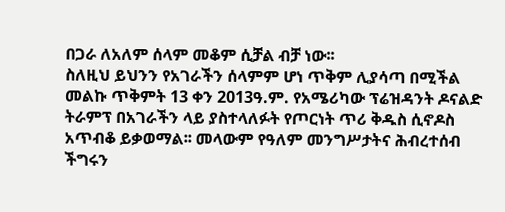በጋራ ለአለም ሰላም መቆም ሲቻል ብቻ ነው፡፡
ስለዚህ ይህንን የአገራችን ሰላምም ሆነ ጥቅም ሊያሳጣ በሚችል መልኩ ጥቅምት 13 ቀን 2013ዓ.ም. የአሜሪካው ፕሬዝዳንት ዶናልድ ትራምፕ በአገራችን ላይ ያስተላለፉት የጦርነት ጥሪ ቅዱስ ሲኖዶስ አጥብቆ ይቃወማል፡፡ መላውም የዓለም መንግሥታትና ሕብረተሰብ ችግሩን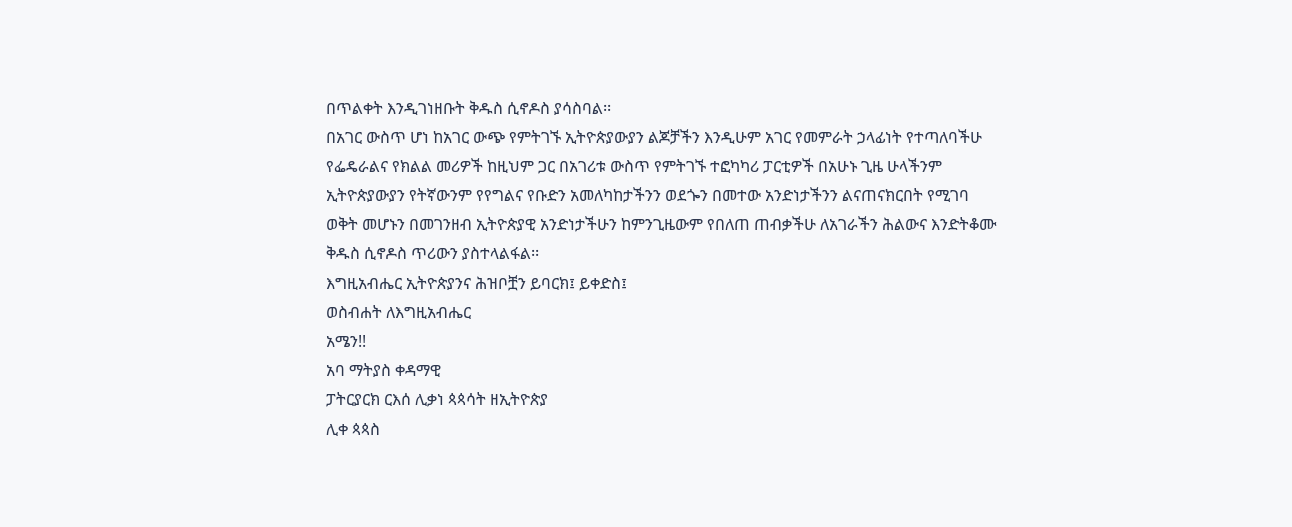በጥልቀት እንዲገነዘቡት ቅዱስ ሲኖዶስ ያሳስባል፡፡
በአገር ውስጥ ሆነ ከአገር ውጭ የምትገኙ ኢትዮጵያውያን ልጆቻችን እንዲሁም አገር የመምራት ኃላፊነት የተጣለባችሁ የፌዴራልና የክልል መሪዎች ከዚህም ጋር በአገሪቱ ውስጥ የምትገኙ ተፎካካሪ ፓርቲዎች በአሁኑ ጊዜ ሁላችንም ኢትዮጵያውያን የትኛውንም የየግልና የቡድን አመለካከታችንን ወደጐን በመተው አንድነታችንን ልናጠናክርበት የሚገባ ወቅት መሆኑን በመገንዘብ ኢትዮጵያዊ አንድነታችሁን ከምንጊዜውም የበለጠ ጠብቃችሁ ለአገራችን ሕልውና እንድትቆሙ ቅዱስ ሲኖዶስ ጥሪውን ያስተላልፋል፡፡
እግዚአብሔር ኢትዮጵያንና ሕዝቦቿን ይባርክ፤ ይቀድስ፤
ወስብሐት ለእግዚአብሔር
አሜን!!
አባ ማትያስ ቀዳማዊ
ፓትርያርክ ርእሰ ሊቃነ ጳጳሳት ዘኢትዮጵያ
ሊቀ ጳጳስ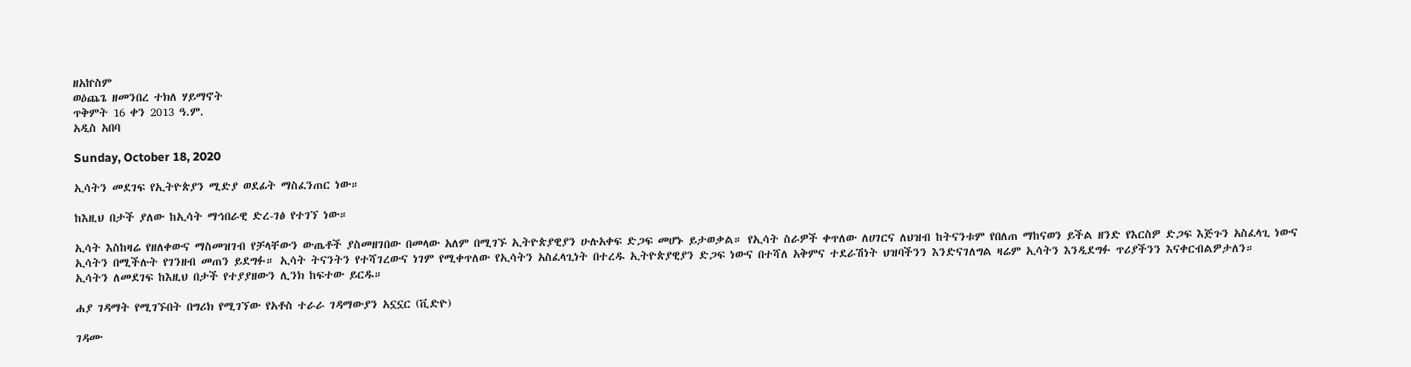ዘአኵስም
ወዕጨጌ ዘመንበረ ተክለ ሃይማኖት
ጥቅምት 16 ቀን 2013 ዓ.ም.
አዲስ አበባ

Sunday, October 18, 2020

ኢሳትን መደገፍ የኢትዮጵያን ሚድያ ወደፊት ማስፈንጠር ነው።

ከእዚህ በታች ያለው ከኢሳት ማኅበራዊ ድረ-ገፅ የተገኘ ነው።

ኢሳት እስከዛሬ የዘለቀውና ማስመዝገብ የቻላቸውን ውጤቶች ያስመዘገበው በመላው አለም በሚገኙ ኢትዮጵያዊያን ሁሉአቀፍ ድጋፍ መሆኑ ይታወቃል። የኢሳት ስራዎች ቀጥለው ለሀገርና ለህዝብ ከትናንቱም የበለጠ ማከናወን ይችል ዘንድ የእርስዎ ድጋፍ እጅጉን አስፈላጊ ነውና ኢሳትን በሚችሉት የገንዘብ መጠን ይደግፉ። ኢሳት ትናንትን የተሻገረውና ነገም የሚቀጥለው የኢሳትን አስፈላጊነት በተረዱ ኢትዮጵያዊያን ድጋፍ ነውና በተሻለ አቅምና ተደራሽነት ህዝባችንን እንድናገለግል ዛሬም ኢሳትን እንዲደግፉ ጥሪያችንን እናቀርብልዎታለን።
ኢሳትን ለመደገፍ ከእዚህ በታች የተያያዘውን ሊንክ ከፍተው ይርዱ።

ሐያ ገዳማት የሚገኙበት በግሪክ የሚገኘው የአቶስ ተራራ ገዳማውያን አኗኗር (ቪድዮ)

ገዳሙ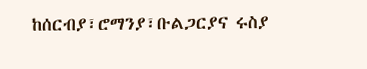ከሰርብያ፣ሮማንያ፣ቡልጋርያና ሩስያ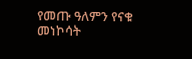የመጡ ዓለምን የናቁ መነኮሳት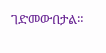ገድመውበታል።